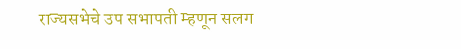राज्यसभेचे उप सभापती म्हणून सलग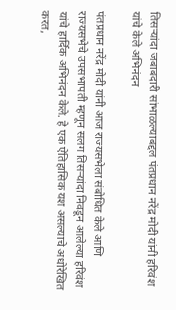तिसऱ्यांदा जबाबदारी सांभाळल्याबद्दल पंतप्रधान नरेंद्र मोदी यांनी हरिवंश यांचे केले अभिनंदन

पंतप्रधान नरेंद्र मोदी यांनी आज राज्यसभेला संबोधित केले आणि राज्यसभेचे उपसभापती म्हणून सलग तिसऱ्यांदा निवडून आलेल्या हरिवंश यांचे हार्दिक अभिनंदन केले. हे एक ऐतिहासिक यश असल्याचे अधोरेखित करत,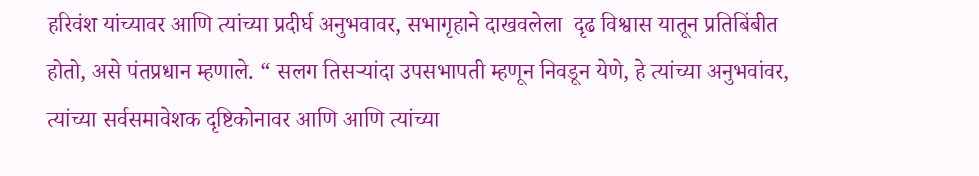हरिवंश यांच्यावर आणि त्यांच्या प्रदीर्घ अनुभवावर, सभागृहाने दाखवलेला  दृढ विश्वास यातून प्रतिबिंबीत होतो, असे पंतप्रधान म्हणाले. “ सलग तिसऱ्यांदा उपसभापती म्हणून निवडून येणे, हे त्यांच्या अनुभवांवर, त्यांच्या सर्वसमावेशक दृष्टिकोनावर आणि आणि त्यांच्या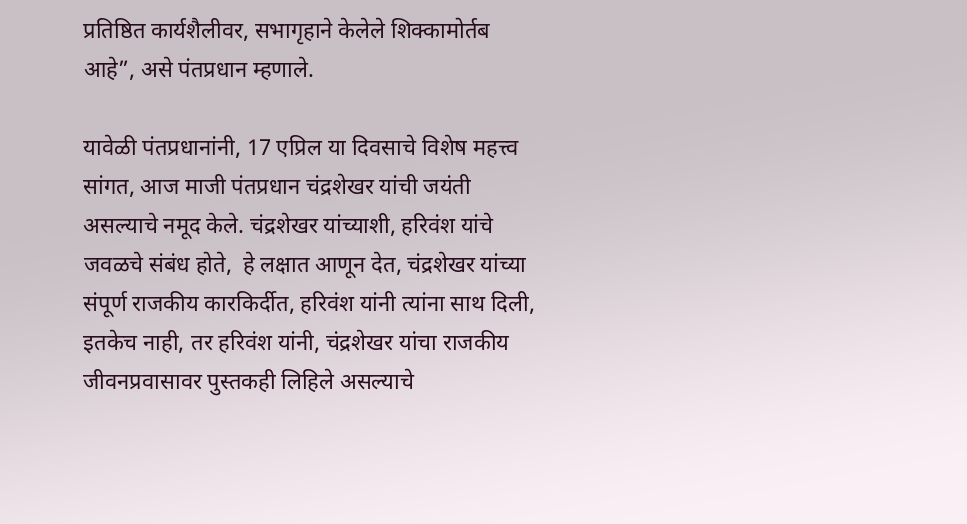प्रतिष्ठित कार्यशैलीवर, सभागृहाने केलेले शिक्कामोर्तब आहे”, असे पंतप्रधान म्हणाले.

यावेळी पंतप्रधानांनी, 17 एप्रिल या दिवसाचे विशेष महत्त्व सांगत, आज माजी पंतप्रधान चंद्रशेखर यांची जयंती असल्याचे नमूद केले. चंद्रशेखर यांच्याशी, हरिवंश यांचे जवळचे संबंध होते,  हे लक्षात आणून देत, चंद्रशेखर यांच्या संपूर्ण राजकीय कारकिर्दीत, हरिवंश यांनी त्यांना साथ दिली, इतकेच नाही, तर हरिवंश यांनी, चंद्रशेखर यांचा राजकीय जीवनप्रवासावर पुस्तकही लिहिले असल्याचे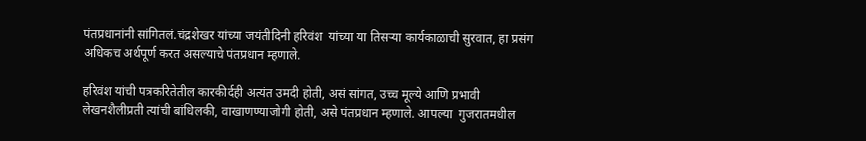पंतप्रधानांनी सांगितलं.चंद्रशेखर यांच्या जयंतीदिनी हरिवंश  यांच्या या तिसऱ्या कार्यकाळाची सुरवात, हा प्रसंग अधिकच अर्थपूर्ण करत असल्याचे पंतप्रधान म्हणाले.

हरिवंश यांची पत्रकरितेतील कारकीर्दही अत्यंत उमदी होती, असं सांगत, उच्च मूल्ये आणि प्रभावी लेखनशैलीप्रती त्यांची बांधिलकी, वाखाणण्याजोगी होती, असे पंतप्रधान म्हणाले. आपल्या  गुजरातमधील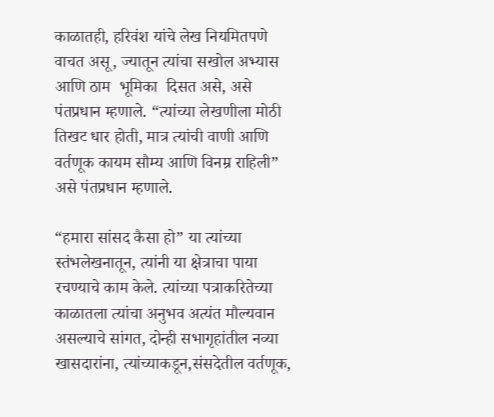काळातही, हरिवंश यांचे लेख नियमितपणे वाचत असू, ज्यातून त्यांचा सखोल अभ्यास आणि ठाम  भूमिका  दिसत असे, असे पंतप्रधान म्हणाले. “त्यांच्या लेखणीला मोठी तिखट धार होती, मात्र त्यांची वाणी आणि वर्तणूक कायम सौम्य आणि विनम्र राहिली” असे पंतप्रधान म्हणाले.

“हमारा सांसद कैसा हो” या त्यांच्या स्तंभलेखनातून, त्यांनी या क्षेत्राचा पाया रचण्याचे काम केले. त्यांच्या पत्राकरितेच्या काळातला त्यांचा अनुभव अत्यंत मौल्यवान असल्याचे सांगत, दोन्ही सभागृहांतील नव्या खासदारांना, त्यांच्याकडून,संसदेतील वर्तणूक,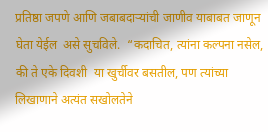प्रतिष्ठा जपणे आणि जबाबदाऱ्यांची जाणीव याबाबत जाणून घेता येईल  असे सुचविले.  “कदाचित, त्यांना कल्पना नसेल, की ते एके दिवशी  या खुर्चीवर बसतील, पण त्यांच्या लिखाणाने अत्यंत सखोलतेने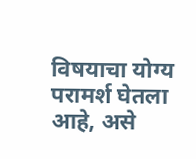विषयाचा योग्य परामर्श घेतला आहे, असे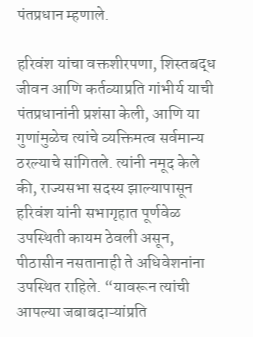पंतप्रधान म्हणाले.

हरिवंश यांचा वक्तशीरपणा, शिस्तबद्ध जीवन आणि कर्तव्याप्रति गांभीर्य याची पंतप्रधानांनी प्रशंसा केली, आणि या गुणांमुळेच त्यांचे व्यक्तिमत्व सर्वमान्य ठरल्याचे सांगितले. त्यांनी नमूद केले की, राज्यसभा सदस्य झाल्यापासून हरिवंश यांनी सभागृहात पूर्णवेळ उपस्थिती कायम ठेवली असून, पीठासीन नसतानाही ते अधिवेशनांना उपस्थित राहिले. “यावरून त्यांची आपल्या जबाबदाऱ्यांप्रति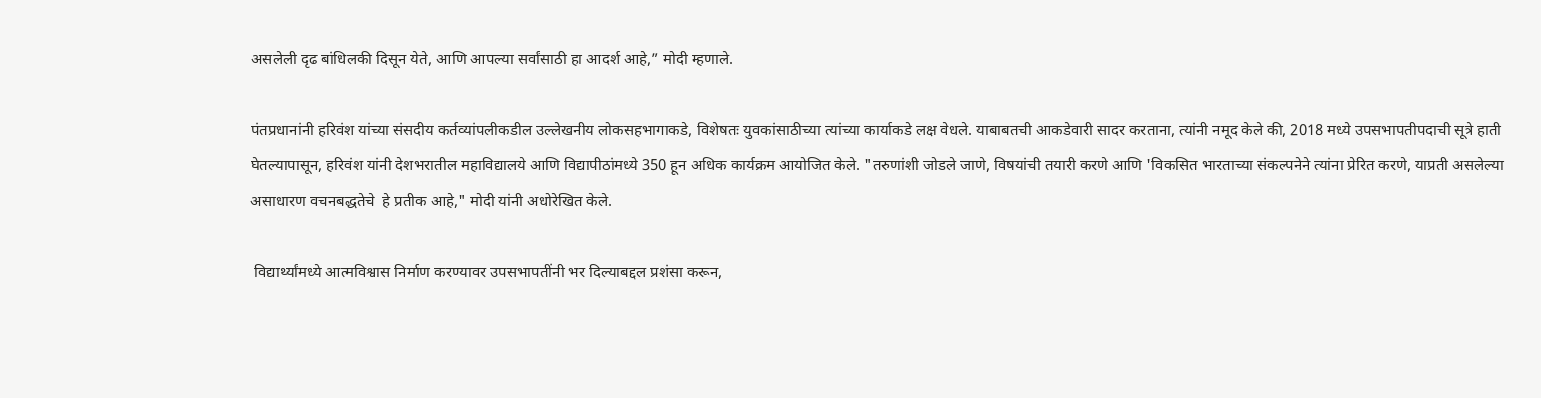असलेली दृढ बांधिलकी दिसून येते, आणि आपल्या सर्वांसाठी हा आदर्श आहे,” मोदी म्हणाले.

पंतप्रधानांनी हरिवंश यांच्या संसदीय कर्तव्यांपलीकडील उल्लेखनीय लोकसहभागाकडे, विशेषतः युवकांसाठीच्या त्यांच्या कार्याकडे लक्ष वेधले. याबाबतची आकडेवारी सादर करताना, त्यांनी नमूद केले की, 2018 मध्ये उपसभापतीपदाची सूत्रे हाती घेतल्यापासून, हरिवंश यांनी देशभरातील महाविद्यालये आणि विद्यापीठांमध्ये 350 हून अधिक कार्यक्रम आयोजित केले. "तरुणांशी जोडले जाणे, विषयांची तयारी करणे आणि 'विकसित भारताच्या संकल्पनेने त्यांना प्रेरित करणे, याप्रती असलेल्या असाधारण वचनबद्धतेचे  हे प्रतीक आहे," मोदी यांनी अधोरेखित केले.

 विद्यार्थ्यांमध्ये आत्मविश्वास निर्माण करण्यावर उपसभापतींनी भर दिल्याबद्दल प्रशंसा करून,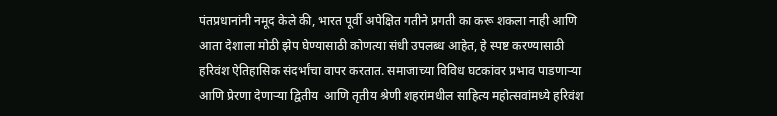पंतप्रधानांनी नमूद केले की, भारत पूर्वी अपेक्षित गतीने प्रगती का करू शकला नाही आणि आता देशाला मोठी झेप घेण्यासाठी कोणत्या संधी उपलब्ध आहेत, हे स्पष्ट करण्यासाठी हरिवंश ऐतिहासिक संदर्भांचा वापर करतात. समाजाच्या विविध घटकांवर प्रभाव पाडणाऱ्या आणि प्रेरणा देणाऱ्या द्वितीय  आणि तृतीय श्रेणी शहरांमधील साहित्य महोत्सवांमध्ये हरिवंश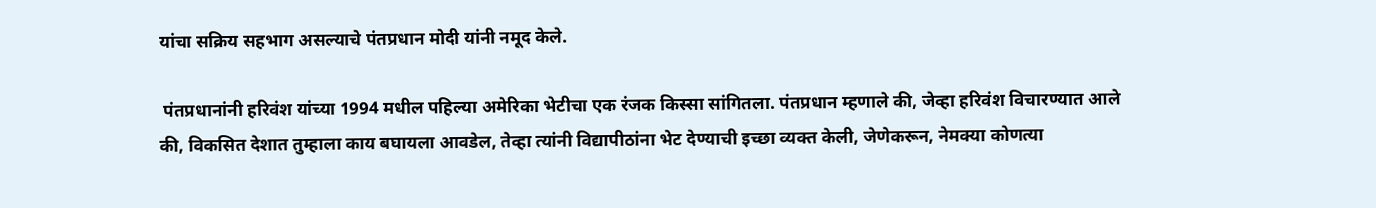यांचा सक्रिय सहभाग असल्याचे पंतप्रधान मोदी यांनी नमूद केले.

 पंतप्रधानांनी हरिवंश यांच्या 1994 मधील पहिल्या अमेरिका भेटीचा एक रंजक किस्सा सांगितला. पंतप्रधान म्हणाले की, जेव्हा हरिवंश विचारण्यात आले की, विकसित देशात तुम्हाला काय बघायला आवडेल, तेव्हा त्यांनी विद्यापीठांना भेट देण्याची इच्छा व्यक्त केली, जेणेकरून, नेमक्या कोणत्या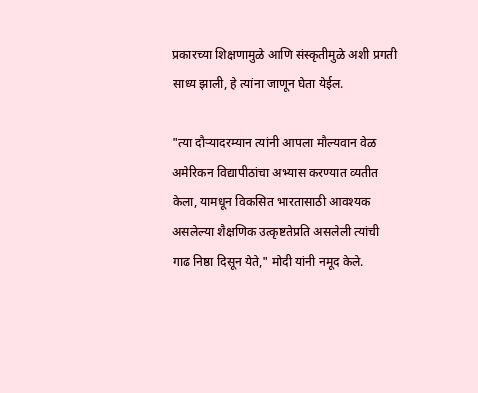प्रकारच्या शिक्षणामुळे आणि संस्कृतीमुळे अशी प्रगती साध्य झाली, हे त्यांना जाणून घेता येईल.

"त्या दौऱ्यादरम्यान त्यांनी आपला मौल्यवान वेळ अमेरिकन विद्यापीठांचा अभ्यास करण्यात व्यतीत केला, यामधून विकसित भारतासाठी आवश्यक असलेल्या शैक्षणिक उत्कृष्टतेप्रति असलेली त्यांची गाढ निष्ठा दिसून येते," मोदी यांनी नमूद केले.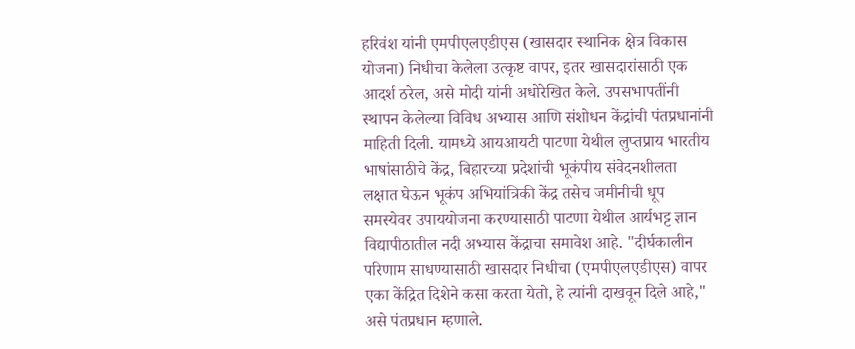हरिवंश यांनी एमपीएलएडीएस (खासदार स्थानिक क्षेत्र विकास योजना) निधीचा केलेला उत्कृष्ट वापर, इतर खासदारांसाठी एक आदर्श ठरेल, असे मोदी यांनी अधोरेखित केले. उपसभापतींनी स्थापन केलेल्या विविध अभ्यास आणि संशोधन केंद्रांची पंतप्रधानांनी माहिती दिली. यामध्ये आयआयटी पाटणा येथील लुप्तप्राय भारतीय भाषांसाठीचे केंद्र, बिहारच्या प्रदेशांची भूकंपीय संवेदनशीलता लक्षात घेऊन भूकंप अभियांत्रिकी केंद्र तसेच जमीनीची धूप समस्येवर उपाययोजना करण्यासाठी पाटणा येथील आर्यभट्ट ज्ञान विद्यापीठातील नदी अभ्यास केंद्राचा समावेश आहे. "दीर्घकालीन परिणाम साधण्यासाठी खासदार निधीचा (एमपीएलएडीएस) वापर एका केंद्रित दिशेने कसा करता येतो, हे त्यांनी दाखवून दिले आहे," असे पंतप्रधान म्हणाले.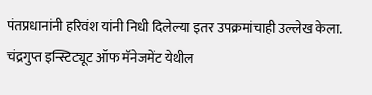पंतप्रधानांनी हरिवंश यांनी निधी दिलेल्या इतर उपक्रमांचाही उल्लेख केला. चंद्रगुप्त इन्स्टिट्यूट ऑफ मॅनेजमेंट येथील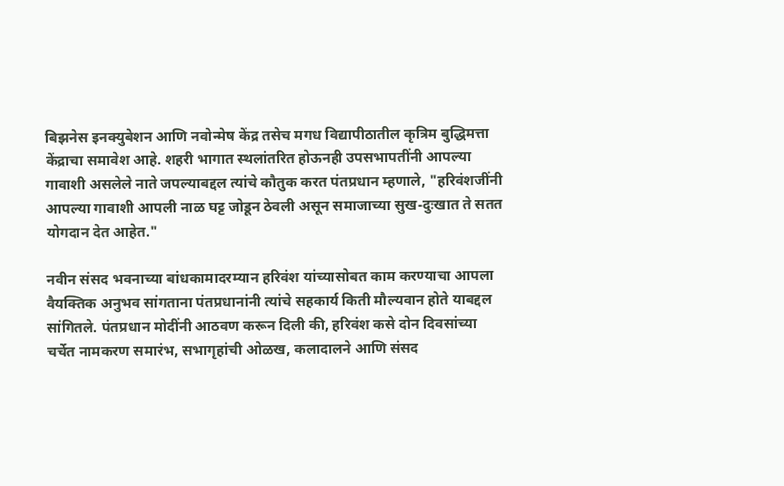बिझनेस इनक्युबेशन आणि नवोन्मेष केंद्र तसेच मगध विद्यापीठातील कृत्रिम बुद्धिमत्ता केंद्राचा समावेश आहे. शहरी भागात स्थलांतरित होऊनही उपसभापतींनी आपल्या गावाशी असलेले नाते जपल्याबद्दल त्यांचे कौतुक करत पंतप्रधान म्हणाले, "हरिवंशजींनी आपल्या गावाशी आपली नाळ घट्ट जोडून ठेवली असून समाजाच्या सुख-दुःखात ते सतत योगदान देत आहेत."

नवीन संसद भवनाच्या बांधकामादरम्यान हरिवंश यांच्यासोबत काम करण्याचा आपला वैयक्तिक अनुभव सांगताना पंतप्रधानांनी त्यांचे सहकार्य किती मौल्यवान होते याबद्दल सांगितले. पंतप्रधान मोदींनी आठवण करून दिली की, हरिवंश कसे दोन दिवसांच्या चर्चेत नामकरण समारंभ, सभागृहांची ओळख, कलादालने आणि संसद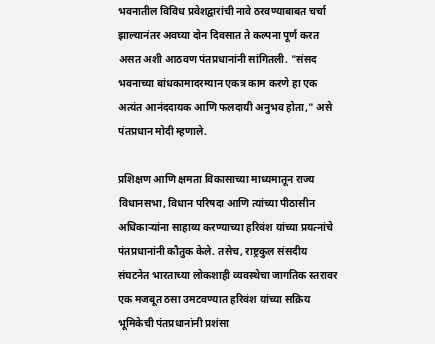भवनातील विविध प्रवेशद्वारांची नावे ठरवण्याबाबत चर्चा झाल्यानंतर अवघ्या दोन दिवसात ते कल्पना पूर्ण करत असत अशी आठवण पंतप्रधानांनी सांगितली. "संसद भवनाच्या बांधकामादरम्यान एकत्र काम करणे हा एक अत्यंत आनंददायक आणि फलदायी अनुभव होता," असे पंतप्रधान मोदी म्हणाले.

प्रशिक्षण आणि क्षमता विकासाच्या माध्यमातून राज्य विधानसभा, विधान परिषदा आणि त्यांच्या पीठासीन अधिकाऱ्यांना साहाय्य करण्याच्या हरिवंश यांच्या प्रयत्नांचे पंतप्रधानांनी कौतुक केले. तसेच, राष्ट्रकुल संसदीय संघटनेत भारताच्या लोकशाही व्यवस्थेचा जागतिक स्तरावर एक मजबूत ठसा उमटवण्यात हरिवंश यांच्या सक्रिय भूमिकेची पंतप्रधानांनी प्रशंसा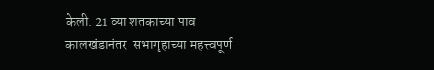केली. 21 व्या शतकाच्या पाव कालखंडानंतर  सभागृहाच्या महत्त्वपूर्ण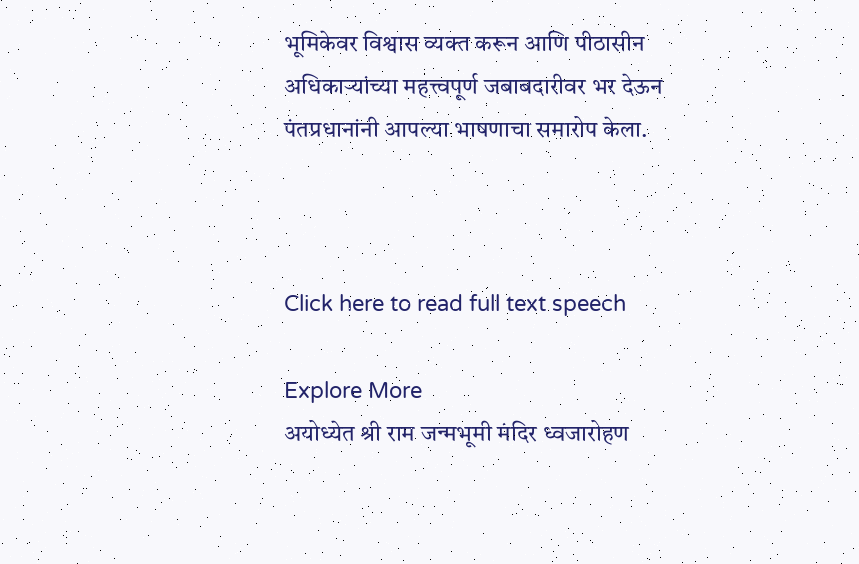भूमिकेवर विश्वास व्यक्त करून आणि पीठासीन अधिकाऱ्यांच्या महत्त्वपूर्ण जबाबदारीवर भर देऊन पंतप्रधानांनी आपल्या भाषणाचा समारोप केला.



Click here to read full text speech

Explore More
अयोध्येत श्री राम जन्मभूमी मंदिर ध्वजारोहण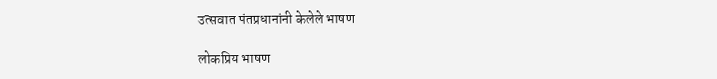उत्सवात पंतप्रधानांनी केलेले भाषण

लोकप्रिय भाषण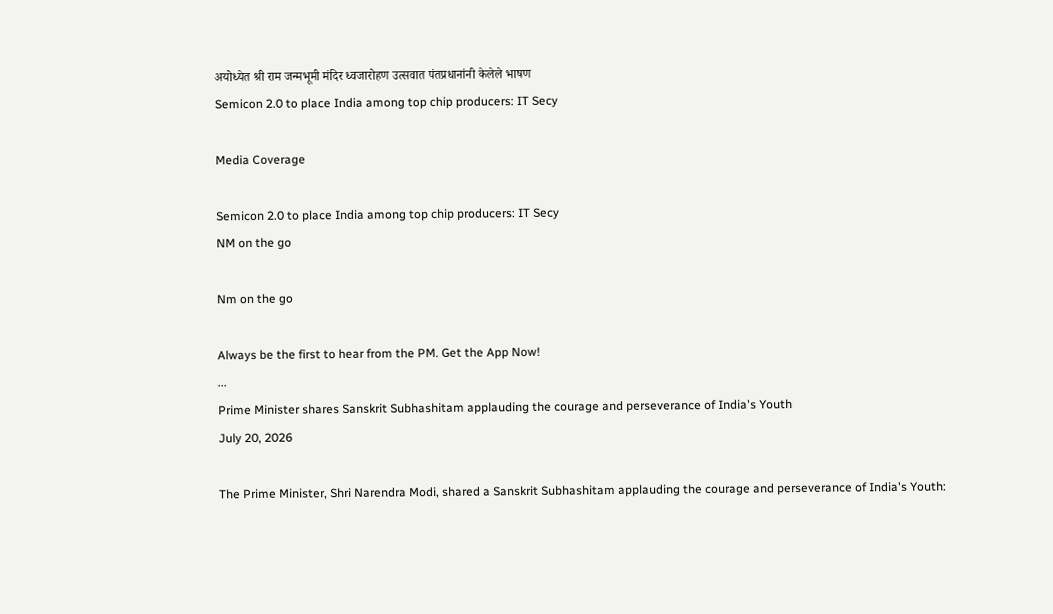अयोध्येत श्री राम जन्मभूमी मंदिर ध्वजारोहण उत्सवात पंतप्रधानांनी केलेले भाषण
Semicon 2.0 to place India among top chip producers: IT Secy

Media Coverage

Semicon 2.0 to place India among top chip producers: IT Secy
NM on the go

Nm on the go

Always be the first to hear from the PM. Get the App Now!
...
Prime Minister shares Sanskrit Subhashitam applauding the courage and perseverance of India's Youth
July 20, 2026

The Prime Minister, Shri Narendra Modi, shared a Sanskrit Subhashitam applauding the courage and perseverance of India's Youth: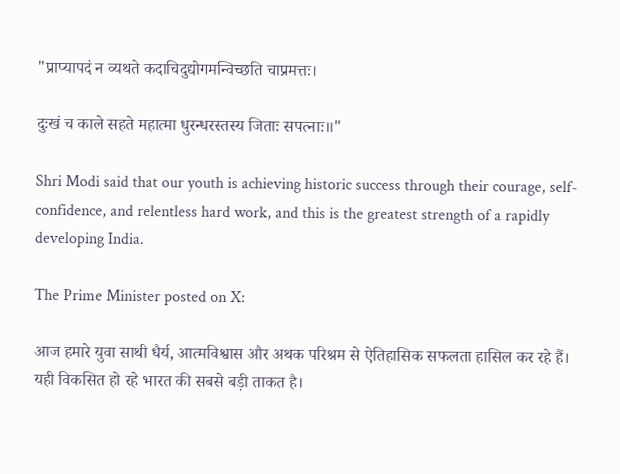"प्राप्यापदं न व्यथते कदाचिदुद्योगमन्विच्छति चाप्रमत्तः।

दुःखं च काले सहते महात्मा धुरन्धरस्तस्य जिताः सपत्नाः॥"

Shri Modi said that our youth is achieving historic success through their courage, self-confidence, and relentless hard work, and this is the greatest strength of a rapidly developing India.

The Prime Minister posted on X:

आज हमारे युवा साथी धैर्य, आत्मविश्वास और अथक परिश्रम से ऐतिहासिक सफलता हासिल कर रहे हैं। यही विकसित हो रहे भारत की सबसे बड़ी ताकत है।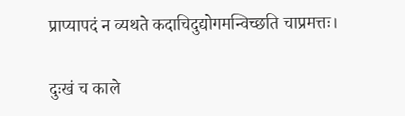प्राप्यापदं न व्यथते कदाचिदुद्योगमन्विच्छति चाप्रमत्तः।

दुःखं च काले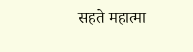सहते महात्मा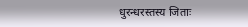धुरन्धरस्तस्य जिताः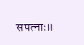सपत्नाः॥